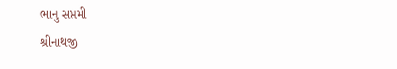ભાનુ સપ્તમી
શ્રીનાથજી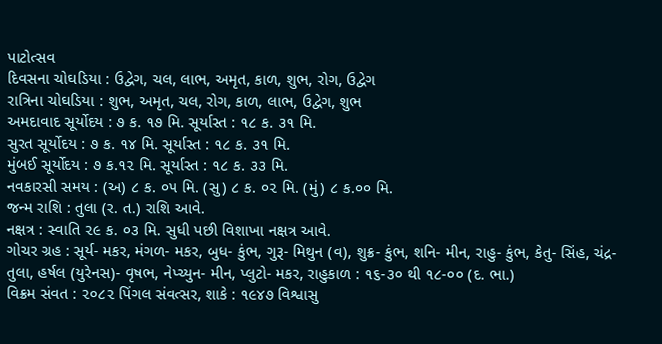પાટોત્સવ
દિવસના ચોઘડિયા : ઉદ્વેગ, ચલ, લાભ, અમૃત, કાળ, શુભ, રોગ, ઉદ્વેગ
રાત્રિના ચોઘડિયા : શુભ, અમૃત, ચલ, રોગ, કાળ, લાભ, ઉદ્વેગ, શુભ
અમદાવાદ સૂર્યોદય : ૭ ક. ૧૭ મિ. સૂર્યાસ્ત : ૧૮ ક. ૩૧ મિ.
સુરત સૂર્યોદય : ૭ ક. ૧૪ મિ. સૂર્યાસ્ત : ૧૮ ક. ૩૧ મિ.
મુંબઈ સૂર્યોદય : ૭ ક.૧૨ મિ. સૂર્યાસ્ત : ૧૮ ક. ૩૩ મિ.
નવકારસી સમય : (અ) ૮ ક. ૦૫ મિ. (સુ) ૮ ક. ૦૨ મિ. (મું) ૮ ક.૦૦ મિ.
જન્મ રાશિ : તુલા (ર. ત.) રાશિ આવે.
નક્ષત્ર : સ્વાતિ ૨૯ ક. ૦૩ મિ. સુધી પછી વિશાખા નક્ષત્ર આવે.
ગોચર ગ્રહ : સૂર્ય- મકર, મંગળ- મકર, બુધ- કુંભ, ગુરૂ- મિથુન (વ), શુક્ર- કુંભ, શનિ- મીન, રાહુ- કુંભ, કેતુ- સિંહ, ચંદ્ર- તુલા, હર્ષલ (યુરેનસ)- વૃષભ, નેપ્ચ્યુન- મીન, પ્લુટો- મકર, રાહુકાળ : ૧૬-૩૦ થી ૧૮-૦૦ (દ. ભા.)
વિક્રમ સંવત : ૨૦૮૨ પિંગલ સંવત્સર, શાકે : ૧૯૪૭ વિશ્વાસુ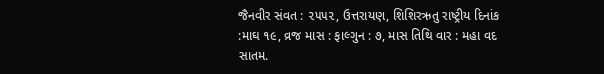જૈનવીર સંવત : ૨૫૫૨, ઉત્તરાયણ, શિશિરઋતુ રાષ્ટ્રીય દિનાંક :માઘ ૧૯, વ્રજ માસ : ફાલ્ગુન : ૭, માસ તિથિ વાર : મહા વદ સાતમ.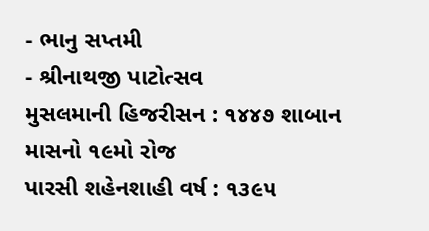- ભાનુ સપ્તમી
- શ્રીનાથજી પાટોત્સવ
મુસલમાની હિજરીસન : ૧૪૪૭ શાબાન માસનો ૧૯મો રોજ
પારસી શહેનશાહી વર્ષ : ૧૩૯૫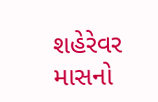શહેરેવર માસનો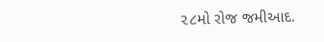૨૮મો રોજ જમીઆદ.